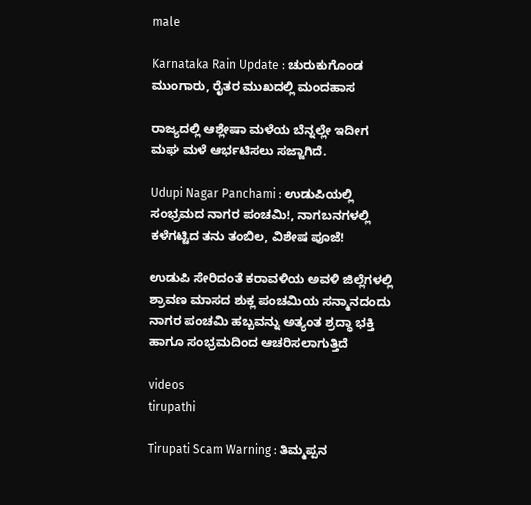male

Karnataka Rain Update : ಚುರುಕುಗೊಂಡ ಮುಂಗಾರು, ರೈತರ ಮುಖದಲ್ಲಿ ಮಂದಹಾಸ

ರಾಜ್ಯದಲ್ಲಿ ಆಶ್ಲೇಷಾ ಮಳೆಯ ಬೆನ್ನಲ್ಲೇ ಇದೀಗ ಮಘ ಮಳೆ ಆರ್ಭಟಿಸಲು ಸಜ್ಜಾಗಿದೆ.

Udupi Nagar Panchami : ಉಡುಪಿಯಲ್ಲಿ ಸಂಭ್ರಮದ ನಾಗರ ಪಂಚಮಿ!, ನಾಗಬನಗಳಲ್ಲಿ ಕಳೆಗಟ್ಟಿದ ತನು ತಂಬಿಲ, ವಿಶೇಷ ಪೂಜೆ!

ಉಡುಪಿ ಸೇರಿದಂತೆ ಕರಾವಳಿಯ ಅವಳಿ ಜಿಲ್ಲೆಗಳಲ್ಲಿ ಶ್ರಾವಣ ಮಾಸದ ಶುಕ್ಲ ಪಂಚಮಿಯ ಸನ್ಮಾನದಂದು ನಾಗರ ಪಂಚಮಿ ಹಬ್ಬವನ್ನು ಅತ್ಯಂತ ಶ್ರದ್ಧಾ ಭಕ್ತಿ ಹಾಗೂ ಸಂಭ್ರಮದಿಂದ ಆಚರಿಸಲಾಗುತ್ತಿದೆ

videos
tirupathi

Tirupati Scam Warning : ತಿಮ್ಮಪ್ಪನ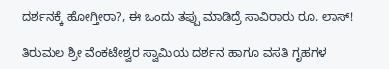ದರ್ಶನಕ್ಕೆ ಹೋಗ್ತೀರಾ?, ಈ ಒಂದು ತಪ್ಪು ಮಾಡಿದ್ರೆ ಸಾವಿರಾರು ರೂ. ಲಾಸ್!

ತಿರುಮಲ ಶ್ರೀ ವೆಂಕಟೇಶ್ವರ ಸ್ವಾಮಿಯ ದರ್ಶನ ಹಾಗೂ ವಸತಿ ಗೃಹಗಳ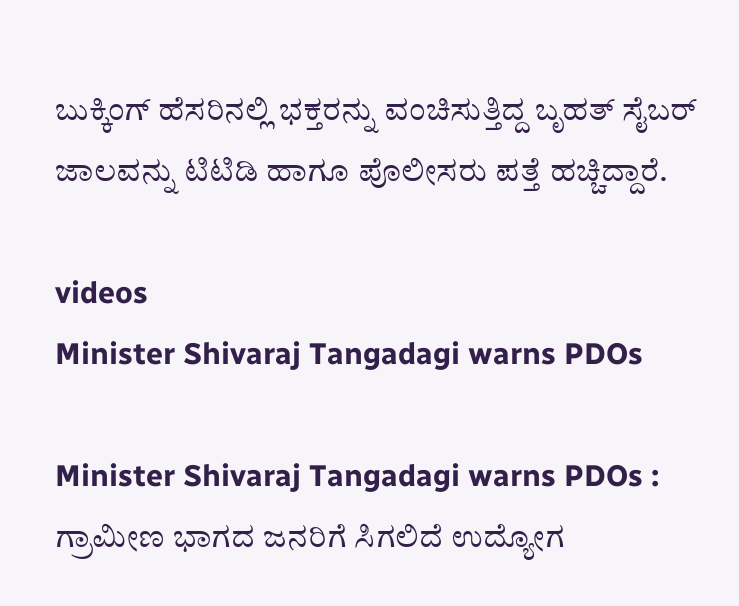ಬುಕ್ಕಿಂಗ್ ಹೆಸರಿನಲ್ಲಿ ಭಕ್ತರನ್ನು ವಂಚಿಸುತ್ತಿದ್ದ ಬೃಹತ್ ಸೈಬರ್ ಜಾಲವನ್ನು ಟಿಟಿಡಿ ಹಾಗೂ ಪೊಲೀಸರು ಪತ್ತೆ ಹಚ್ಚಿದ್ದಾರೆ.

videos
Minister Shivaraj Tangadagi warns PDOs

Minister Shivaraj Tangadagi warns PDOs : ಗ್ರಾಮೀಣ ಭಾಗದ ಜನರಿಗೆ ಸಿಗಲಿದೆ ಉದ್ಯೋಗ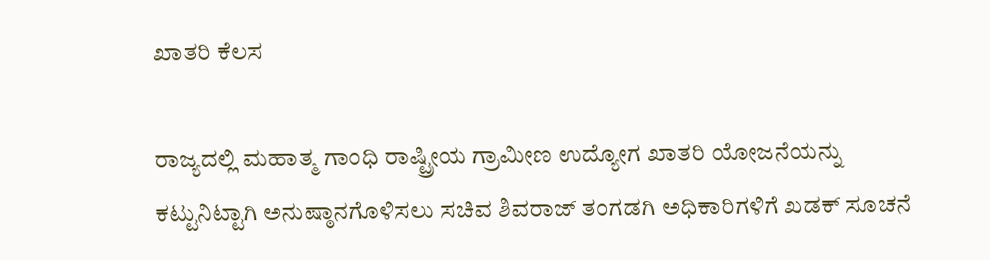ಖಾತರಿ ಕೆಲಸ

ರಾಜ್ಯದಲ್ಲಿ ಮಹಾತ್ಮ ಗಾಂಧಿ ರಾಷ್ಟ್ರೀಯ ಗ್ರಾಮೀಣ ಉದ್ಯೋಗ ಖಾತರಿ ಯೋಜನೆಯನ್ನು ಕಟ್ಟುನಿಟ್ಟಾಗಿ ಅನುಷ್ಠಾನಗೊಳಿಸಲು ಸಚಿವ ಶಿವರಾಜ್ ತಂಗಡಗಿ ಅಧಿಕಾರಿಗಳಿಗೆ ಖಡಕ್ ಸೂಚನೆ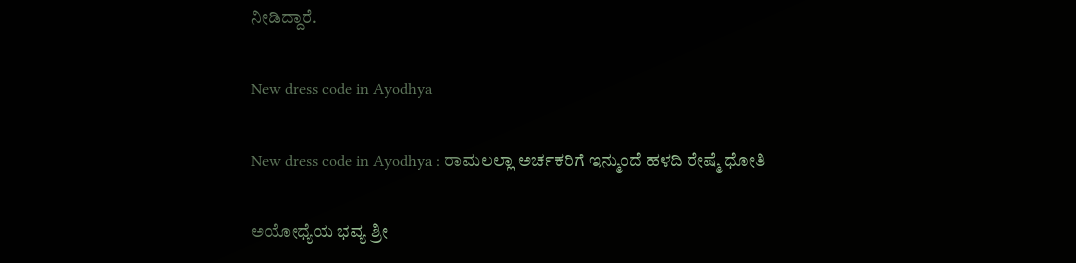ನೀಡಿದ್ದಾರೆ.

New dress code in Ayodhya

New dress code in Ayodhya : ರಾಮಲಲ್ಲಾ ಅರ್ಚಕರಿಗೆ ಇನ್ಮುಂದೆ ಹಳದಿ ರೇಷ್ಮೆ ಧೋತಿ

ಅಯೋಧ್ಯೆಯ ಭವ್ಯ ಶ್ರೀ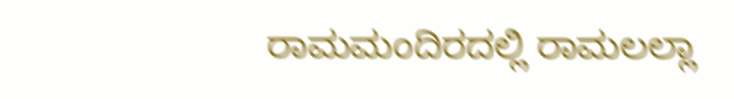ರಾಮಮಂದಿರದಲ್ಲಿ ರಾಮಲಲ್ಲಾ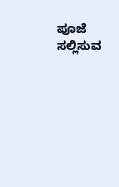ಪೂಜೆ ಸಲ್ಲಿಸುವ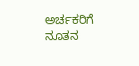ಅರ್ಚಕರಿಗೆ ನೂತನ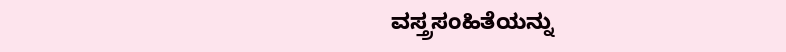ವಸ್ತ್ರಸಂಹಿತೆಯನ್ನು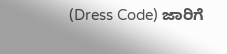(Dress Code) ಜಾರಿಗೆ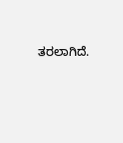ತರಲಾಗಿದೆ.